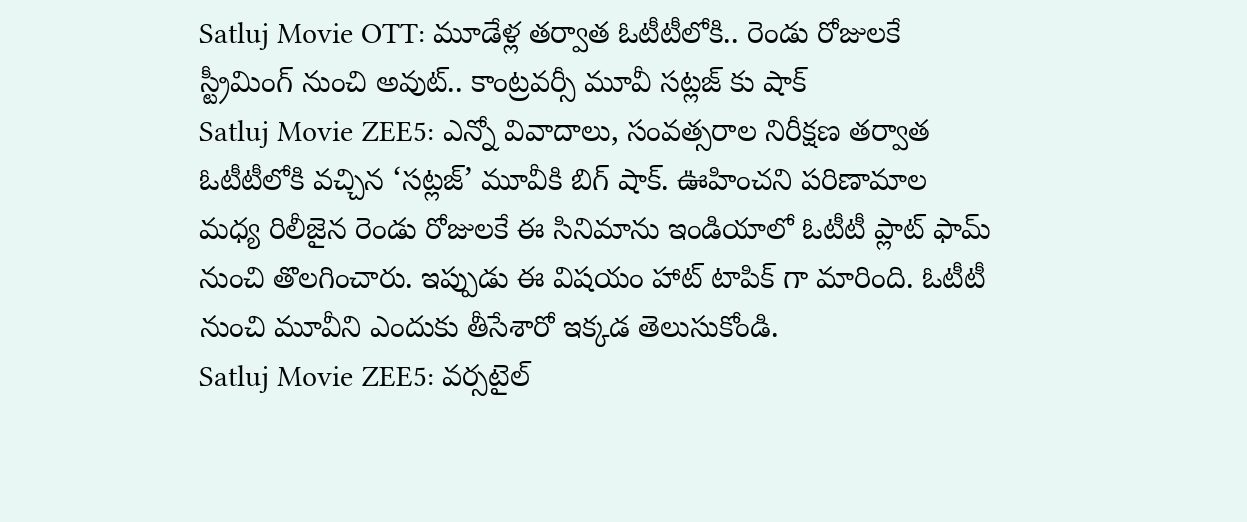Satluj Movie OTT: మూడేళ్ల తర్వాత ఓటీటీలోకి.. రెండు రోజులకే స్ట్రీమింగ్ నుంచి అవుట్.. కాంట్రవర్సీ మూవీ సట్లజ్ కు షాక్
Satluj Movie ZEE5: ఎన్నో వివాదాలు, సంవత్సరాల నిరీక్షణ తర్వాత ఓటీటీలోకి వచ్చిన ‘సట్లజ్’ మూవీకి బిగ్ షాక్. ఊహించని పరిణామాల మధ్య రిలీజైన రెండు రోజులకే ఈ సినిమాను ఇండియాలో ఓటీటీ ప్లాట్ ఫామ్ నుంచి తొలగించారు. ఇప్పుడు ఈ విషయం హాట్ టాపిక్ గా మారింది. ఓటీటీ నుంచి మూవీని ఎందుకు తీసేశారో ఇక్కడ తెలుసుకోండి.
Satluj Movie ZEE5: వర్సటైల్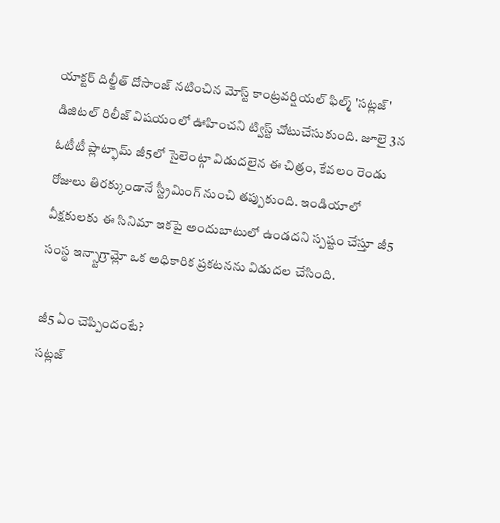యాక్టర్ దిల్జీత్ దోసాంజ్ నటించిన మోస్ట్ కాంట్రవర్షియల్ ఫిల్మ్ 'సట్లజ్' డిజిటల్ రిలీజ్ విషయంలో ఊహించని ట్విస్ట్ చోటుచేసుకుంది. జూలై 3న ఓటీటీ ప్లాట్ఫామ్ జీ5లో సైలెంట్గా విడుదలైన ఈ చిత్రం, కేవలం రెండు రోజులు తిరక్కుండానే స్ట్రీమింగ్ నుంచి తప్పుకుంది. ఇండియాలో వీక్షకులకు ఈ సినిమా ఇకపై అందుబాటులో ఉండదని స్పష్టం చేస్తూ జీ5 సంస్థ ఇన్స్టాగ్రామ్లో ఒక అధికారిక ప్రకటనను విడుదల చేసింది.

జీ5 ఏం చెప్పిందంటే?
సట్లజ్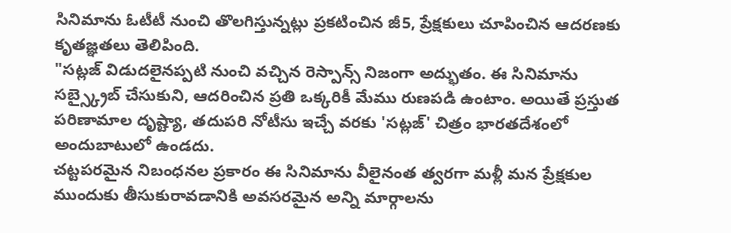సినిమాను ఓటీటీ నుంచి తొలగిస్తున్నట్లు ప్రకటించిన జీ5, ప్రేక్షకులు చూపించిన ఆదరణకు కృతజ్ఞతలు తెలిపింది.
"సట్లజ్ విడుదలైనప్పటి నుంచి వచ్చిన రెస్పాన్స్ నిజంగా అద్భుతం. ఈ సినిమాను సబ్స్క్రైబ్ చేసుకుని, ఆదరించిన ప్రతి ఒక్కరికీ మేము రుణపడి ఉంటాం. అయితే ప్రస్తుత పరిణామాల దృష్ట్యా, తదుపరి నోటీసు ఇచ్చే వరకు 'సట్లజ్' చిత్రం భారతదేశంలో అందుబాటులో ఉండదు.
చట్టపరమైన నిబంధనల ప్రకారం ఈ సినిమాను వీలైనంత త్వరగా మళ్లీ మన ప్రేక్షకుల ముందుకు తీసుకురావడానికి అవసరమైన అన్ని మార్గాలను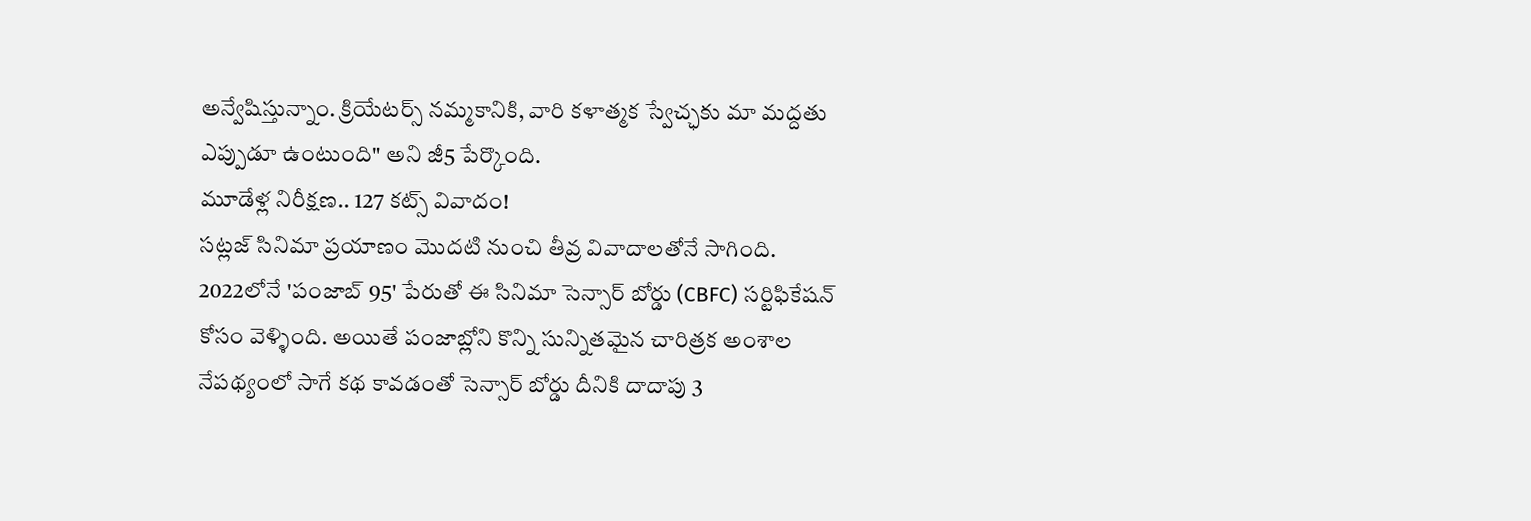అన్వేషిస్తున్నాం. క్రియేటర్స్ నమ్మకానికి, వారి కళాత్మక స్వేచ్ఛకు మా మద్దతు ఎప్పుడూ ఉంటుంది" అని జీ5 పేర్కొంది.
మూడేళ్ల నిరీక్షణ.. 127 కట్స్ వివాదం!
సట్లజ్ సినిమా ప్రయాణం మొదటి నుంచి తీవ్ర వివాదాలతోనే సాగింది. 2022లోనే 'పంజాబ్ 95' పేరుతో ఈ సినిమా సెన్సార్ బోర్డు (CBFC) సర్టిఫికేషన్ కోసం వెళ్ళింది. అయితే పంజాబ్లోని కొన్ని సున్నితమైన చారిత్రక అంశాల నేపథ్యంలో సాగే కథ కావడంతో సెన్సార్ బోర్డు దీనికి దాదాపు 3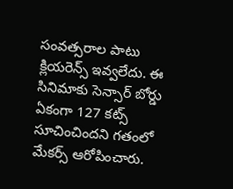సంవత్సరాల పాటు క్లియరెన్స్ ఇవ్వలేదు. ఈ సినిమాకు సెన్సార్ బోర్డు ఏకంగా 127 కట్స్ సూచించిందని గతంలో మేకర్స్ ఆరోపించారు.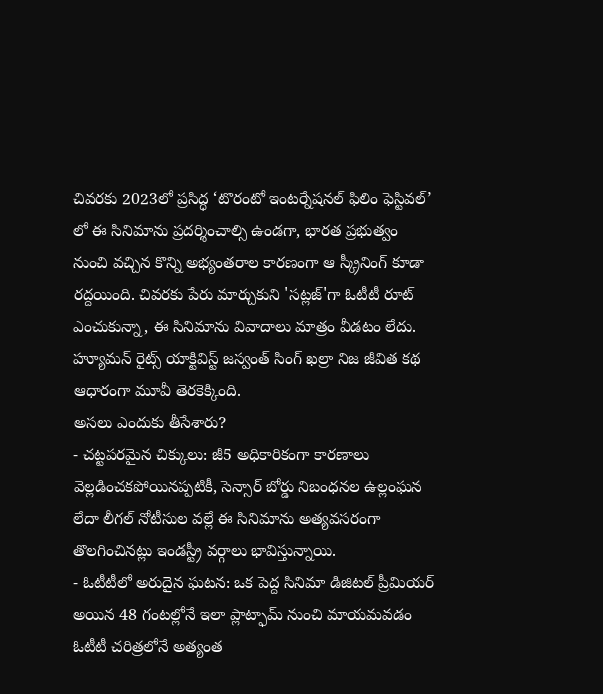చివరకు 2023లో ప్రసిద్ధ ‘టొరంటో ఇంటర్నేషనల్ ఫిలిం ఫెస్టివల్’ లో ఈ సినిమాను ప్రదర్శించాల్సి ఉండగా, భారత ప్రభుత్వం నుంచి వచ్చిన కొన్ని అభ్యంతరాల కారణంగా ఆ స్క్రీనింగ్ కూడా రద్దయింది. చివరకు పేరు మార్చుకుని 'సట్లజ్'గా ఓటీటీ రూట్ ఎంచుకున్నా, ఈ సినిమాను వివాదాలు మాత్రం వీడటం లేదు. హ్యూమన్ రైట్స్ యాక్టివిస్ట్ జస్వంత్ సింగ్ ఖల్రా నిజ జీవిత కథ ఆధారంగా మూవీ తెరకెక్కింది.
అసలు ఎందుకు తీసేశారు?
- చట్టపరమైన చిక్కులు: జీ5 అధికారికంగా కారణాలు వెల్లడించకపోయినప్పటికీ, సెన్సార్ బోర్డు నిబంధనల ఉల్లంఘన లేదా లీగల్ నోటీసుల వల్లే ఈ సినిమాను అత్యవసరంగా తొలగించినట్లు ఇండస్ట్రీ వర్గాలు భావిస్తున్నాయి.
- ఓటీటీలో అరుదైన ఘటన: ఒక పెద్ద సినిమా డిజిటల్ ప్రీమియర్ అయిన 48 గంటల్లోనే ఇలా ప్లాట్ఫామ్ నుంచి మాయమవడం ఓటీటీ చరిత్రలోనే అత్యంత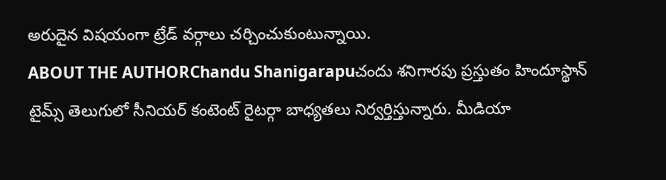అరుదైన విషయంగా ట్రేడ్ వర్గాలు చర్చించుకుంటున్నాయి.
ABOUT THE AUTHORChandu Shanigarapuచందు శనిగారపు ప్రస్తుతం హిందూస్థాన్ టైమ్స్ తెలుగులో సీనియర్ కంటెంట్ రైటర్గా బాధ్యతలు నిర్వర్తిస్తున్నారు. మీడియా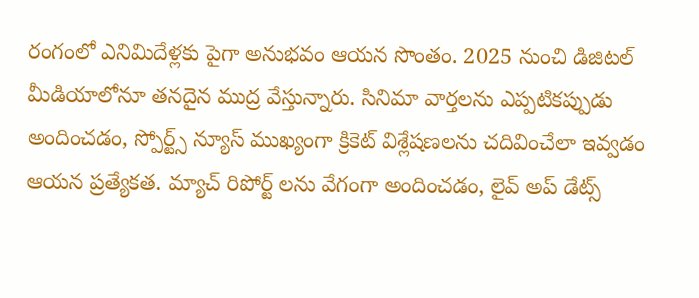రంగంలో ఎనిమిదేళ్లకు పైగా అనుభవం ఆయన సొంతం. 2025 నుంచి డిజిటల్ మీడియాలోనూ తనదైన ముద్ర వేస్తున్నారు. సినిమా వార్తలను ఎప్పటికప్పుడు అందించడం, స్పోర్ట్స్ న్యూస్ ముఖ్యంగా క్రికెట్ విశ్లేషణలను చదివించేలా ఇవ్వడం ఆయన ప్రత్యేకత. మ్యాచ్ రిపోర్ట్ లను వేగంగా అందించడం, లైవ్ అప్ డేట్స్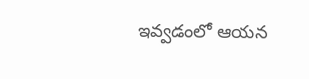ఇవ్వడంలో ఆయన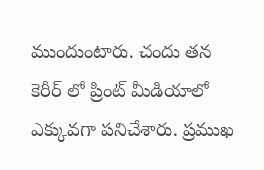ముందుంటారు. చందు తన కెరీర్ లో ప్రింట్ మీడియాలో ఎక్కువగా పనిచేశారు. ప్రముఖ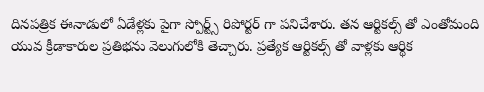దినపత్రిక ఈనాడులో ఏడేళ్లకు పైగా స్పోర్ట్స్ రిపోర్టర్ గా పనిచేశారు. తన ఆర్టికల్స్ తో ఎంతోమంది యువ క్రీడాకారుల ప్రతిభను వెలుగులోకి తెచ్చారు. ప్రత్యేక ఆర్టికల్స్ తో వాళ్లకు ఆర్థిక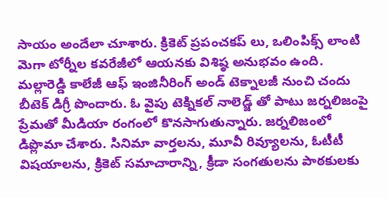సాయం అందేలా చూశారు. క్రికెట్ ప్రపంచకప్ లు, ఒలింపిక్స్ లాంటి మెగా టోర్నీల కవరేజీలో ఆయనకు విశిష్ఠ అనుభవం ఉంది. మల్లారెడ్డి కాలేజీ ఆఫ్ ఇంజినీరింగ్ అండ్ టెక్నాలజీ నుంచి చందు బీటెక్ డిగ్రీ పొందారు. ఓ వైపు టెక్నికల్ నాలెడ్జ్ తో పాటు జర్నలిజంపై ప్రేమతో మీడియా రంగంలో కొనసాగుతున్నారు. జర్నలిజంలో డిప్లొమా చేశారు. సినిమా వార్తలను, మూవీ రివ్యూలను, ఓటీటీ విషయాలను, క్రికెట్ సమాచారాన్ని, క్రీడా సంగతులను పాఠకులకు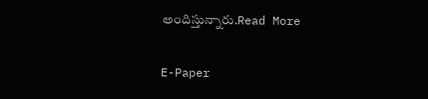అందిస్తున్నారు.Read More

E-Paper